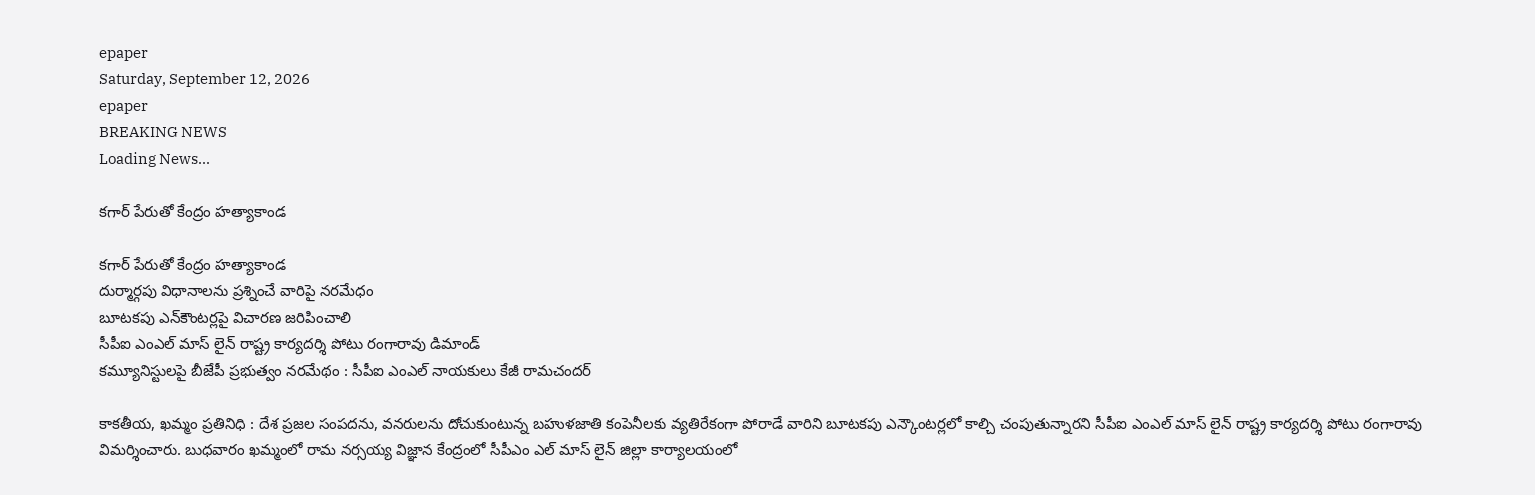epaper
Saturday, September 12, 2026
epaper
BREAKING NEWS
Loading News...

క‌గార్ పేరుతో కేంద్రం హ‌త్యాకాండ‌

క‌గార్ పేరుతో కేంద్రం హ‌త్యాకాండ‌
దుర్మార్గపు విధానాలను ప్రశ్నించే వారిపై న‌ర‌మేధం
బూట‌క‌పు ఎన్‌కౌంట‌ర్ల‌పై విచార‌ణ జ‌రిపించాలి
సీపీఐ ఎంఎల్ మాస్ లైన్ రాష్ట్ర కార్యదర్శి పోటు రంగారావు డిమాండ్
క‌మ్యూనిస్టులపై బీజేపీ ప్ర‌భుత్వం నరమేథం : సీపీఐ ఎంఎల్ నాయ‌కులు కేజీ రామచందర్

కాకతీయ, ఖమ్మం ప్రతినిధి : దేశ ప్రజల సంపదను, వనరులను దోచుకుంటున్న బహుళజాతి కంపెనీలకు వ్యతిరేకంగా పోరాడే వారిని బూటకపు ఎన్కౌంటర్లలో కాల్చి చంపుతున్నారని సీపీఐ ఎంఎల్ మాస్ లైన్ రాష్ట్ర కార్యదర్శి పోటు రంగారావు విమర్శించారు. బుధవారం ఖమ్మంలో రామ నర్సయ్య విజ్ఞాన కేంద్రంలో సీపీఎం ఎల్ మాస్ లైన్ జిల్లా కార్యాలయంలో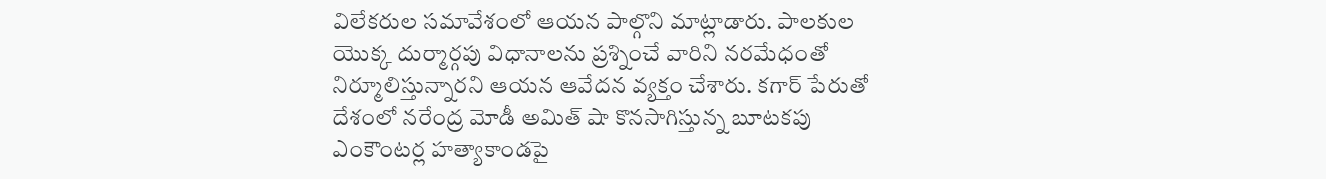విలేకరుల సమావేశంలో ఆయన పాల్గొని మాట్లాడారు. పాలకుల యొక్క దుర్మార్గపు విధానాలను ప్రశ్నించే వారిని నరమేధంతో నిర్మూలిస్తున్నారని ఆయన ఆవేదన వ్యక్తం చేశారు. కగార్ పేరుతో దేశంలో నరేంద్ర మోడీ అమిత్ షా కొనసాగిస్తున్న బూటకపు ఎంకౌంటర్ల హత్యాకాండపై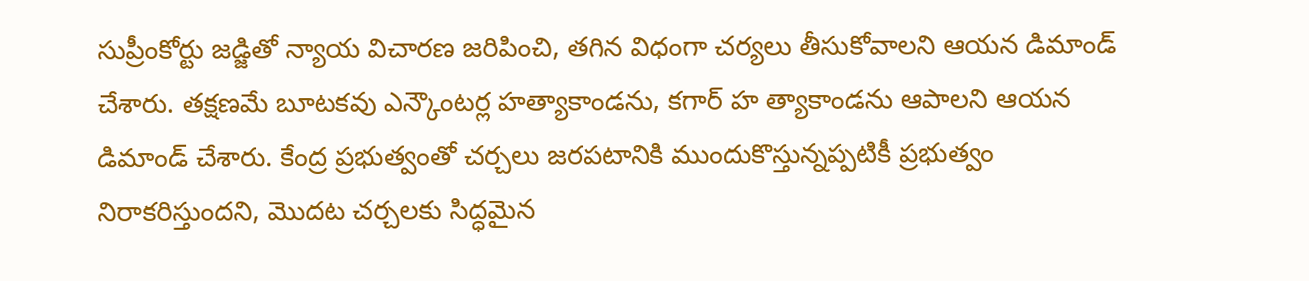సుప్రీంకోర్టు జడ్జితో న్యాయ విచారణ జరిపించి, తగిన విధంగా చర్యలు తీసుకోవాలని ఆయన డిమాండ్ చేశారు. తక్షణమే బూటకవు ఎన్కౌంటర్ల హత్యాకాండను, కగార్ హ త్యాకాండను ఆపాలని ఆయన డిమాండ్ చేశారు. కేంద్ర ప్రభుత్వంతో చర్చలు జరపటానికి ముందుకొస్తున్నప్పటికీ ప్రభుత్వం నిరాకరిస్తుందని, మొదట చర్చలకు సిద్ధమైన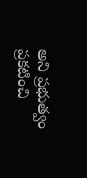అని ప్రభుత్వం ప్రకటించి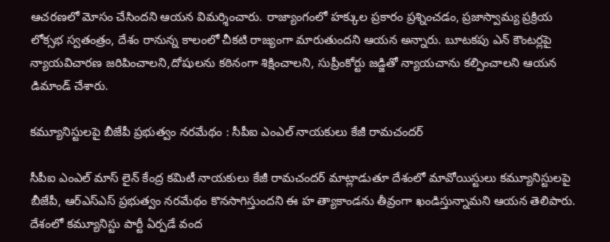ఆచరణలో మోసం చేసిందని ఆయన విమర్శించారు. రాజ్యాంగంలో హక్కుల ప్రకారం ప్రశ్నించడం, ప్రజాస్వామ్య ప్రక్రియ లోక్సభ స్వతంత్రం, దేశం రానున్న కాలంలో చీకటి రాజ్యంగా మారుతుందని ఆయన అన్నారు. బూటకపు ఎన్ కౌంటర్లపై న్యాయవిచారణ జరిపించాలని,దోషులను కఠినంగా శిక్షించాలని, సుప్రీంకోర్టు జడ్జితో న్యాయచాను కల్పించాలని ఆయన డిమాండ్ చేశారు.

క‌మ్యూనిస్టులపై బీజేపీ ప్ర‌భుత్వం నరమేథం : సీపీఐ ఎంఎల్ నాయ‌కులు కేజీ రామచందర్

సీపీఐ ఎంఎల్ మాస్ లైన్ కేంద్ర కమిటీ నాయకులు కేజీ రామచందర్ మాట్లాడుతూ దేశంలో మావోయిస్టులు కమ్యూనిస్టులపై బీజేపీ, ఆర్ఎస్ఎస్ ప్రభుత్వం నరమేథం కొనసాగిస్తుందని ఈ హ త్యాకాండను తీవ్రంగా ఖండిస్తున్నామని ఆయన తెలిపారు. దేశంలో కమ్యూనిస్టు పార్టీ ఏర్పడే వంద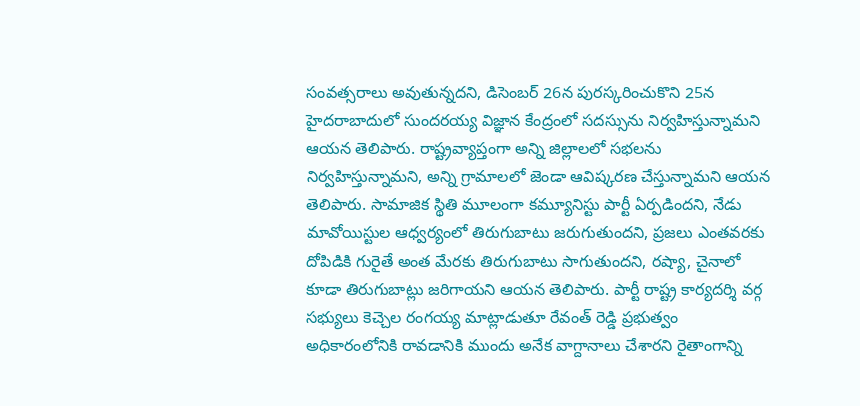సంవత్సరాలు అవుతున్నదని, డిసెంబర్ 26న పురస్కరించుకొని 25న హైదరాబాదులో సుందరయ్య విజ్ఞాన కేంద్రంలో సదస్సును నిర్వహిస్తున్నామని ఆయన తెలిపారు. రాష్ట్రవ్యాప్తంగా అన్ని జిల్లాలలో సభలను నిర్వహిస్తున్నామని, అన్ని గ్రామాలలో జెండా ఆవిష్కరణ చేస్తున్నామని ఆయన తెలిపారు. సామాజిక స్థితి మూలంగా కమ్యూనిస్టు పార్టీ ఏర్పడిందని, నేడు మావోయిస్టుల ఆధ్వర్యంలో తిరుగుబాటు జరుగుతుందని, ప్రజలు ఎంతవరకు దోపిడికి గురైతే అంత మేరకు తిరుగుబాటు సాగుతుందని, రష్యా, చైనాలో కూడా తిరుగుబాట్లు జరిగాయని ఆయన తెలిపారు. పార్టీ రాష్ట్ర కార్యదర్శి వర్గ సభ్యులు కెచ్చెల రంగయ్య మాట్లాడుతూ రేవంత్ రెడ్డి ప్రభుత్వం అధికారంలోనికి రావడానికి ముందు అనేక వాగ్దానాలు చేశారని రైతాంగాన్ని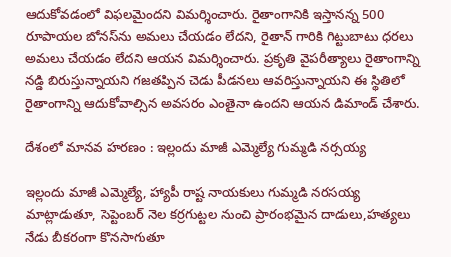ఆదుకోవడంలో విఫలమైందని విమర్శించారు. రైతాంగానికి ఇస్తానన్న 500 రూపాయల బోనస్‌ను అమలు చేయడం లేదని, రైతాన్ గారికి గిట్టుబాటు ధరలు అమలు చేయడం లేదని ఆయన విమర్శించారు. ప్రకృతి వైపరీత్యాలు రైతాంగాన్ని నడ్డి బిరుస్తున్నాయని గజతప్పిన చెడు పీడనలు ఆవరిస్తున్నాయని ఈ స్థితిలో రైతాంగాన్ని ఆదుకోవాల్సిన అవసరం ఎంతైనా ఉందని ఆయన డిమాండ్ చేశారు.

దేశంలో మాన‌వ హ‌ర‌ణం : ఇల్లందు మాజీ ఎమ్మెల్యే గుమ్మ‌డి న‌ర్స‌య్య‌

ఇల్లందు మాజీ ఎమ్మెల్యే, హ్యాపీ రాష్ట నాయకులు గుమ్మడి నరసయ్య మాట్లాడుతూ, సెప్టెంబర్ నెల కర్రగుట్టల నుంచి ప్రారంభమైన దాడులు,హత్యలు నేడు బీకరంగా కొనసాగుతూ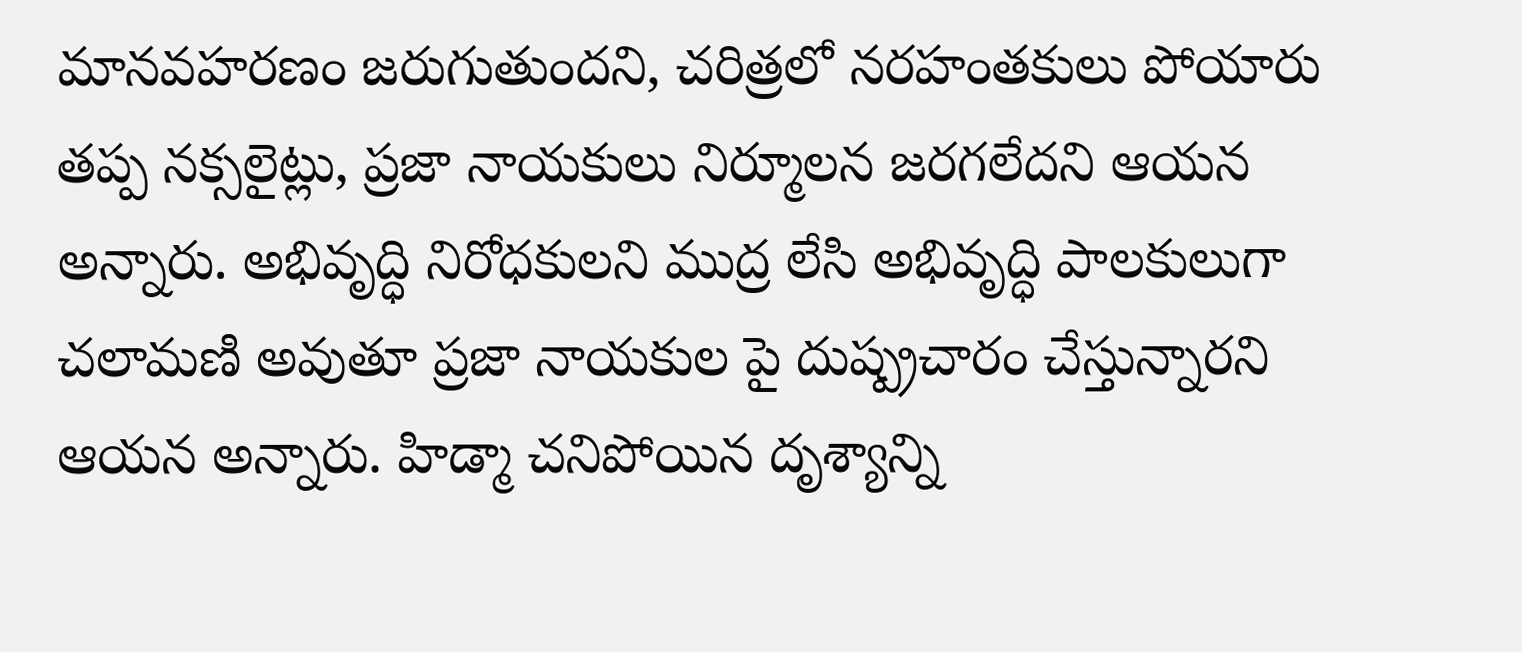మానవహరణం జరుగుతుందని, చరిత్రలో నరహంతకులు పోయారు తప్ప నక్సలైట్లు, ప్రజా నాయకులు నిర్మూలన జరగలేదని ఆయన అన్నారు. అభివృద్ధి నిరోధకులని ముద్ర లేసి అభివృద్ధి పాలకులుగా చలామణి అవుతూ ప్రజా నాయకుల పై దుష్ప్రచారం చేస్తున్నారని ఆయన అన్నారు. హిడ్మా చనిపోయిన దృశ్యాన్ని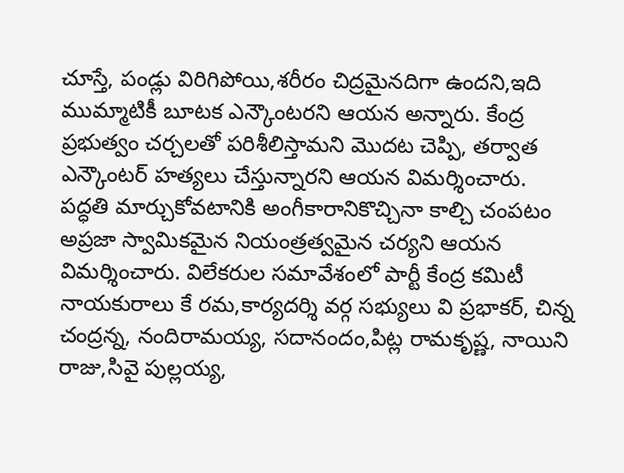చూస్తే, పండ్లు విరిగిపోయి,శరీరం చిద్రమైనదిగా ఉందని,ఇది ముమ్మాటికీ బూటక ఎన్కౌంటరని ఆయన అన్నారు. కేంద్ర ప్రభుత్వం చర్చలతో పరిశీలిస్తామని మొదట చెప్పి, తర్వాత ఎన్కౌంటర్ హత్యలు చేస్తున్నారని ఆయన విమర్శించారు. పద్ధతి మార్చుకోవటానికి అంగీకారానికొచ్చినా కాల్చి చంపటం అప్రజా స్వామికమైన నియంత్రత్వమైన చర్యని ఆయన విమర్శించారు. విలేకరుల సమావేశంలో పార్టీ కేంద్ర కమిటీ నాయకురాలు కే రమ,కార్యదర్శి వర్గ సభ్యులు వి ప్రభాకర్, చిన్న చంద్రన్న, నందిరామయ్య, సదానందం,పిట్ల రామకృష్ణ, నాయిని రాజు,సివై పుల్లయ్య,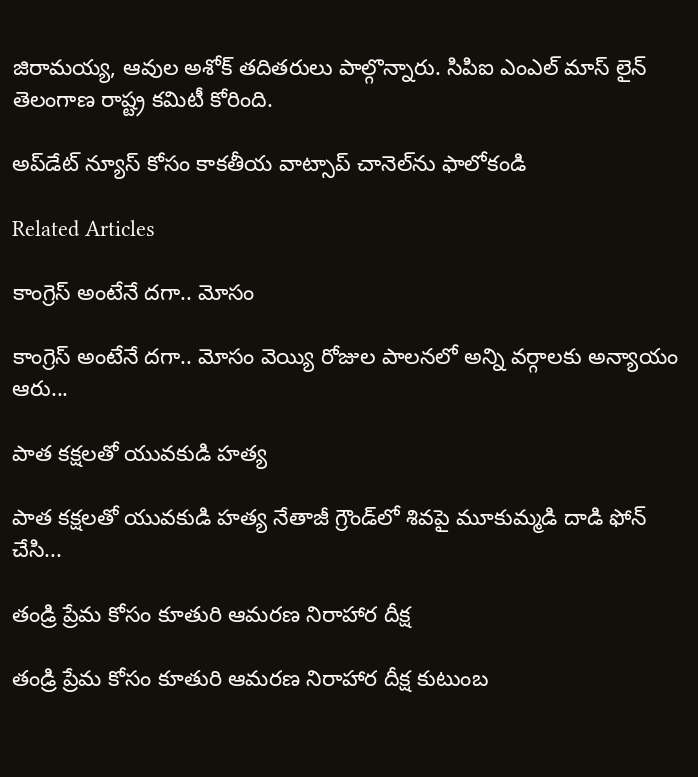జిరామయ్య, ఆవుల అశోక్ తదితరులు పాల్గొన్నారు. సిపిఐ ఎంఎల్ మాస్ లైన్ తెలంగాణ రాష్ట్ర కమిటీ కోరింది.

అప్‌డేట్ న్యూస్ కోసం కాక‌తీయ వాట్సాప్ చానెల్‌ను ఫాలోకండి

Related Articles

కాంగ్రెస్ అంటేనే దగా.. మోసం

కాంగ్రెస్ అంటేనే దగా.. మోసం వెయ్యి రోజుల పాలనలో అన్ని వర్గాలకు అన్యాయం ఆరు...

పాత కక్షలతో యువకుడి హత్య

పాత కక్షలతో యువకుడి హత్య నేతాజీ గ్రౌండ్‌లో శివపై మూకుమ్మడి దాడి ఫోన్‌ చేసి...

తండ్రి ప్రేమ కోసం కూతురి ఆమరణ నిరాహార దీక్ష

తండ్రి ప్రేమ కోసం కూతురి ఆమరణ నిరాహార దీక్ష కుటుంబ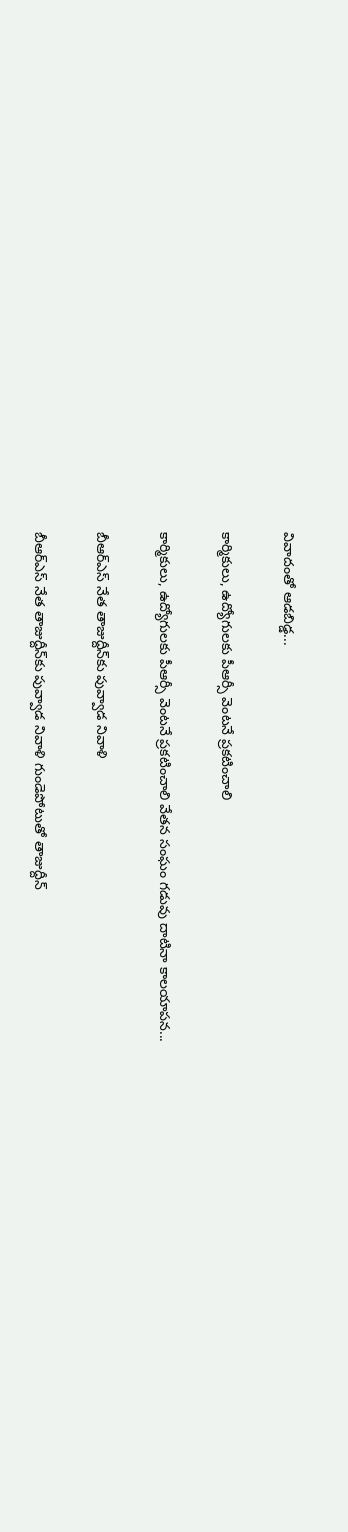వివాదంతో ఆడబిడ్డ...

కార్మికులు, ఉద్యోగులకు పీఆర్సీ వెంటనే ప్రకటించాలి

కార్మికులు, ఉద్యోగులకు పీఆర్సీ వెంటనే ప్రకటించాలి వేతన సంఘం గడువు దాటినా కాలయాపన...

బీఆర్ఎస్‌ నేత తాజుద్దీన్‌కు పువ్వాడ నివాళి

బీఆర్ఎస్‌ నేత తాజుద్దీన్‌కు పువ్వాడ నివాళి గుండెపోటుతో తాజుద్దీన్‌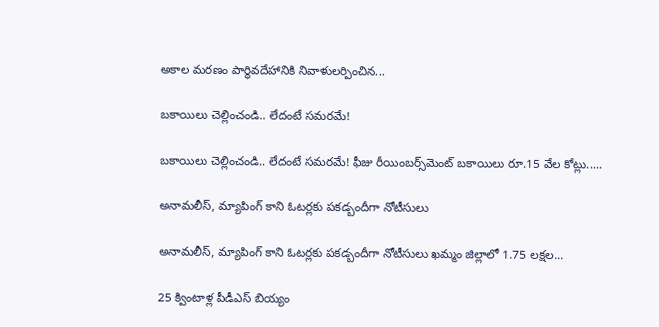అకాల మ‌ర‌ణం పార్థివదేహానికి నివాళులర్పించిన...

బకాయిలు చెల్లించండి.. లేదంటే సమరమే!

బకాయిలు చెల్లించండి.. లేదంటే సమరమే! ఫీజు రీయింబర్స్‌మెంట్‌ బకాయిలు రూ.15 వేల కోట్లు.....

అనామలీస్‌, మ్యాపింగ్‌ కాని ఓటర్లకు ప‌క‌డ్బందీగా నోటీసులు

అనామలీస్‌, మ్యాపింగ్‌ కాని ఓటర్లకు ప‌క‌డ్బందీగా నోటీసులు ఖమ్మం జిల్లాలో 1.75 లక్షల...

25 క్వింటాళ్ల పీడీఎస్‌ బియ్యం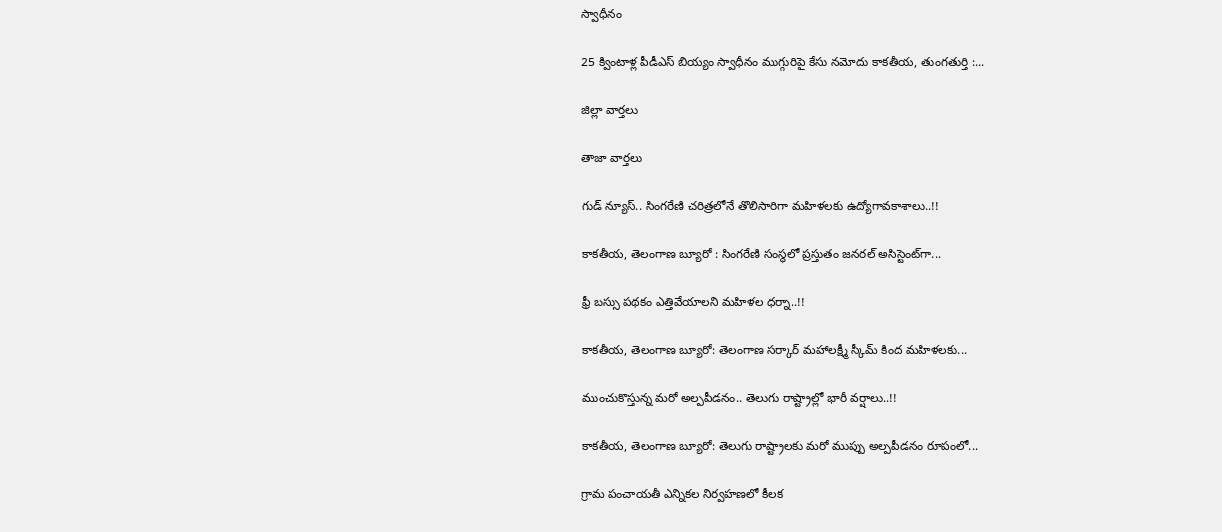స్వాధీనం

25 క్వింటాళ్ల పీడీఎస్‌ బియ్యం స్వాధీనం ముగ్గురిపై కేసు నమోదు కాకతీయ, తుంగతుర్తి :...

జిల్లా వార్త‌లు

తాజా వార్త‌లు

గుడ్ న్యూస్.. సింగరేణి చరిత్రలోనే తొలిసారిగా మ‌హిళ‌ల‌కు ఉద్యోగావ‌కాశాలు..!!

కాక‌తీయ‌, తెలంగాణ బ్యూరో : సింగరేణి సంస్థలో ప్రస్తుతం జనరల్ అసిస్టెంట్‌గా...

ఫ్రీ బస్సు పథకం ఎత్తివేయాలని మహిళల ధర్నా..!!

కాకతీయ, తెలంగాణ బ్యూరో: తెలంగాణ సర్కార్ మహాలక్ష్మీ స్కీమ్ కింద మహిళలకు...

ముంచుకొస్తున్న మరో అల్పపీడనం.. తెలుగు రాష్ట్రాల్లో భారీ వర్షాలు..!!

కాకతీయ, తెలంగాణ బ్యూరో: తెలుగు రాష్ట్రాలకు మరో ముప్పు అల్పపీడనం రూపంలో...

గ్రామ పంచాయ‌తీ ఎన్నిక‌ల నిర్వ‌హ‌ణ‌లో కీల‌క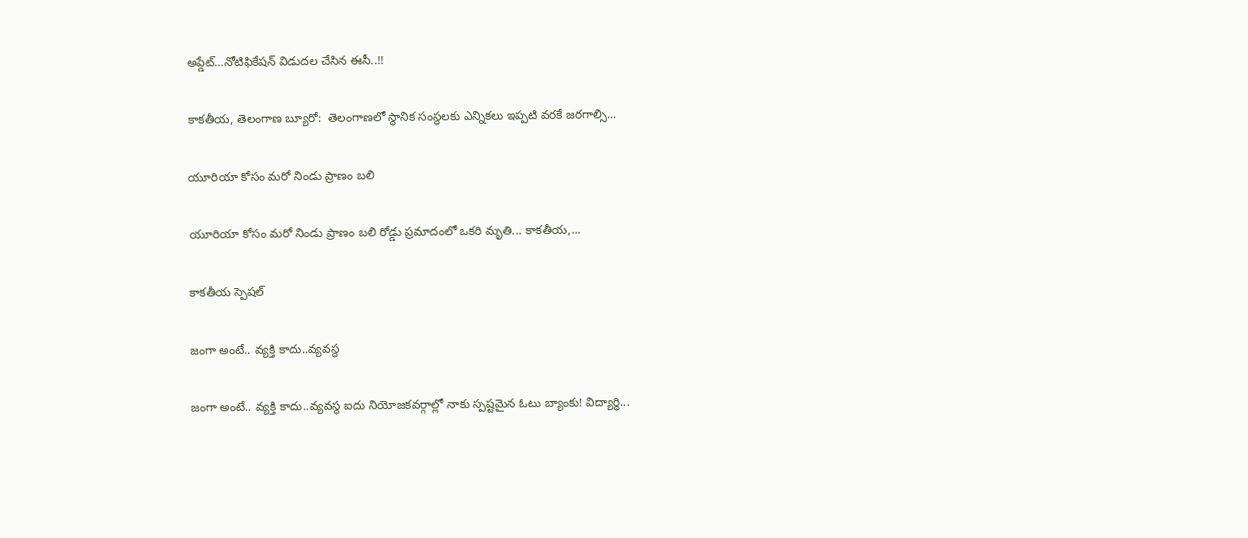అప్డేట్‌…నోటిఫికేషన్ విడుదల చేసిన ఈసీ..!!

కాకతీయ, తెలంగాణ బ్యూరో:  తెలంగాణలో స్థానిక సంస్థలకు ఎన్నికలు ఇప్పటి వరకే జరగాల్సి...

యూరియా కోసం మరో నిండు ప్రాణం బలి

యూరియా కోసం మరో నిండు ప్రాణం బలి రోడ్డు ప్రమాదంలో ఒకరి మృతి... కాకతీయ,...

కాక‌తీయ స్పెష‌ల్‌

జంగా అంటే.. వ్య‌క్తి కాదు..వ్య‌వస్థ‌

జంగా అంటే.. వ్య‌క్తి కాదు..వ్య‌వస్థ‌ ఐదు నియోజ‌క‌వ‌ర్గాల్లో నాకు స్ప‌ష్ట‌మైన ఓటు బ్యాంకు! విద్యార్థి...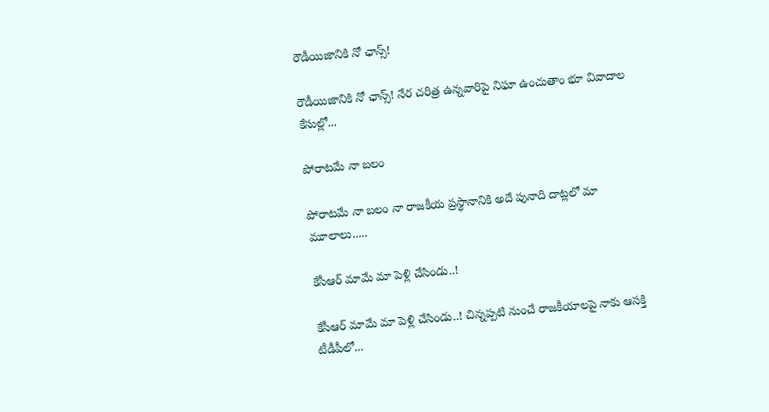రౌడీయిజానికి నో ఛాన్స్‌!

రౌడీయిజానికి నో ఛాన్స్‌! నేర చరిత్ర ఉన్న‌వారిపై నిఘా ఉంచుతాం భూ వివాదాల కేసుల్లో...

పోరాటమే నా బలం

పోరాటమే నా బలం నా రాజకీయ ప్రస్థానానికి అదే పునాది దాట్లలో మా మూలాలు.....

కేసీఆర్‌ మామే మా పెళ్లి చేసిండు..!

కేసీఆర్‌ మామే మా పెళ్లి చేసిండు..! చిన్నప్ప‌టి నుంచే రాజకీయాలపై నాకు ఆసక్తి టీడీపీలో...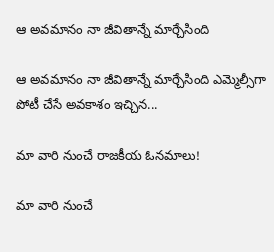ఆ అవమానం నా జీవితాన్నే మార్చేసింది

ఆ అవమానం నా జీవితాన్నే మార్చేసింది ఎమ్మెల్సీగా పోటీ చేసే అవ‌కాశం ఇచ్చిన...

మా వారి నుంచే రాజకీయ ఓనమాలు!

మా వారి నుంచే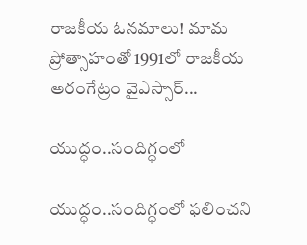రాజకీయ ఓనమాలు! మామ ప్రోత్సాహంతో 1991లో రాజకీయ అరంగేట్రం వైఎస్సార్‌...

యుద్ధం..సందిగ్ధంలో

యుద్ధం..సందిగ్ధంలో ఫ‌లించని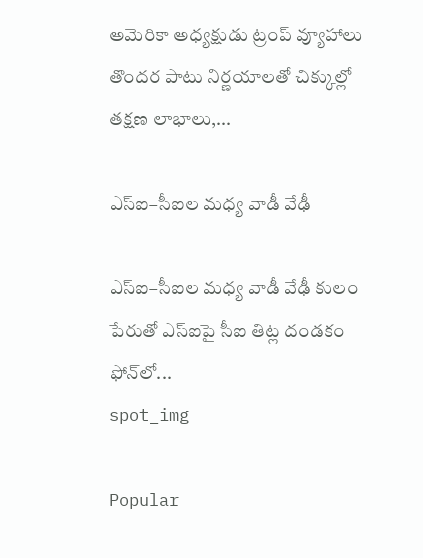అమెరికా అధ్య‌క్షుడు ట్రంప్ వ్యూహాలు తొంద‌ర పాటు నిర్ణ‌యాల‌తో చిక్కుల్లో తక్షణ లాభాలు,...

ఎస్ఐ–సీఐల మ‌ధ్య వాడీ వేఢీ

ఎస్ఐ–సీఐల మ‌ధ్య వాడీ వేఢీ కులం పేరుతో ఎస్ఐపై సీఐ తిట్ల దండ‌కం ఫోన్‌లో...
spot_img

Popular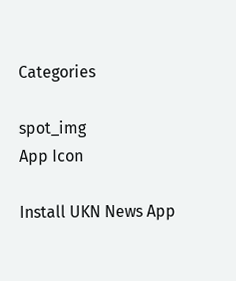Categories

spot_img
App Icon

Install UKN News App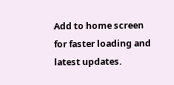Add to home screen for faster loading and latest updates.